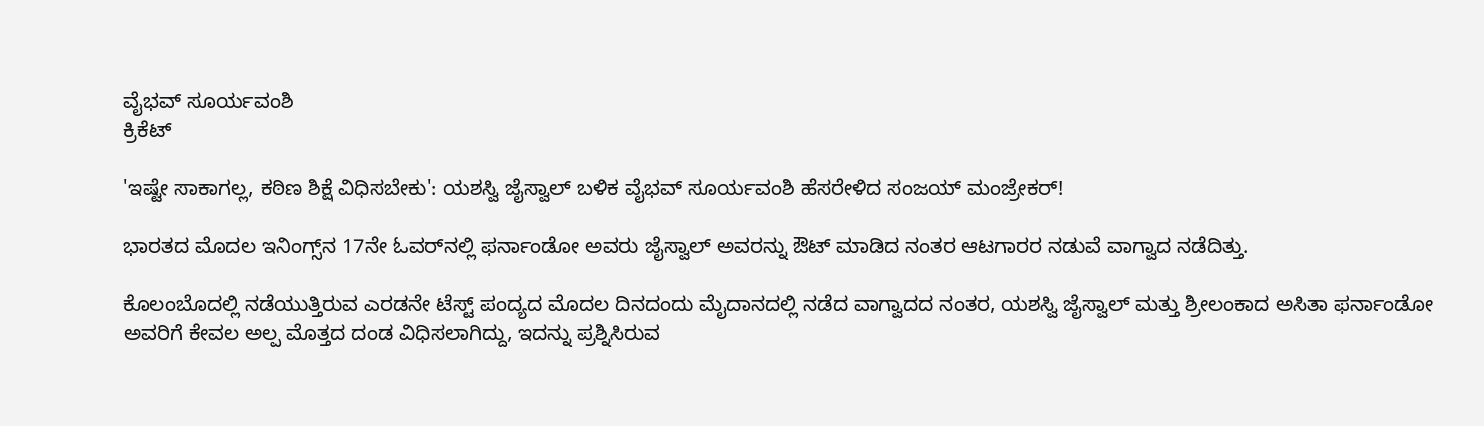ವೈಭವ್ ಸೂರ್ಯವಂಶಿ
ಕ್ರಿಕೆಟ್

'ಇಷ್ಟೇ ಸಾಕಾಗಲ್ಲ, ಕಠಿಣ ಶಿಕ್ಷೆ ವಿಧಿಸಬೇಕು': ಯಶಸ್ವಿ ಜೈಸ್ವಾಲ್ ಬಳಿಕ ವೈಭವ್ ಸೂರ್ಯವಂಶಿ ಹೆಸರೇಳಿದ ಸಂಜಯ್ ಮಂಜ್ರೇಕರ್!

ಭಾರತದ ಮೊದಲ ಇನಿಂಗ್ಸ್‌ನ 17ನೇ ಓವರ್‌ನಲ್ಲಿ ಫರ್ನಾಂಡೋ ಅವರು ಜೈಸ್ವಾಲ್ ಅವರನ್ನು ಔಟ್ ಮಾಡಿದ ನಂತರ ಆಟಗಾರರ ನಡುವೆ ವಾಗ್ವಾದ ನಡೆದಿತ್ತು.

ಕೊಲಂಬೊದಲ್ಲಿ ನಡೆಯುತ್ತಿರುವ ಎರಡನೇ ಟೆಸ್ಟ್ ಪಂದ್ಯದ ಮೊದಲ ದಿನದಂದು ಮೈದಾನದಲ್ಲಿ ನಡೆದ ವಾಗ್ವಾದದ ನಂತರ, ಯಶಸ್ವಿ ಜೈಸ್ವಾಲ್ ಮತ್ತು ಶ್ರೀಲಂಕಾದ ಅಸಿತಾ ಫರ್ನಾಂಡೋ ಅವರಿಗೆ ಕೇವಲ ಅಲ್ಪ ಮೊತ್ತದ ದಂಡ ವಿಧಿಸಲಾಗಿದ್ದು, ಇದನ್ನು ಪ್ರಶ್ನಿಸಿರುವ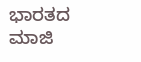ಭಾರತದ ಮಾಜಿ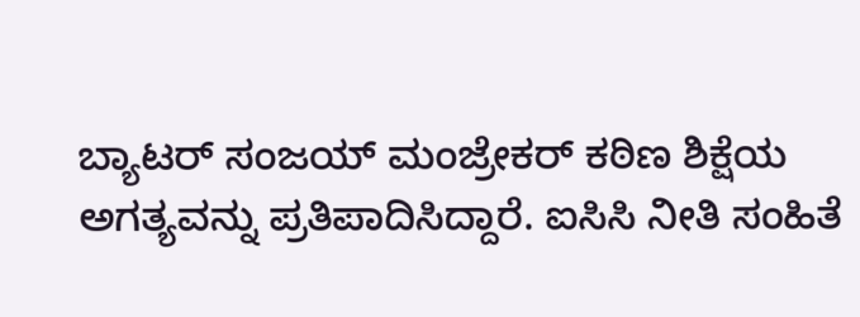ಬ್ಯಾಟರ್ ಸಂಜಯ್ ಮಂಜ್ರೇಕರ್ ಕಠಿಣ ಶಿಕ್ಷೆಯ ಅಗತ್ಯವನ್ನು ಪ್ರತಿಪಾದಿಸಿದ್ದಾರೆ. ಐಸಿಸಿ ನೀತಿ ಸಂಹಿತೆ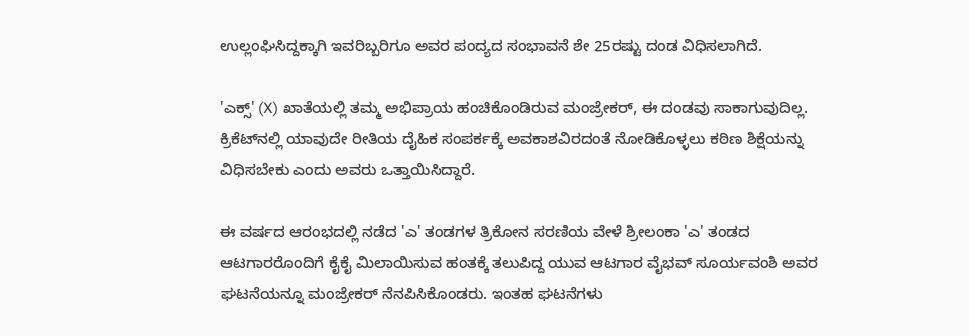ಉಲ್ಲಂಘಿಸಿದ್ದಕ್ಕಾಗಿ ಇವರಿಬ್ಬರಿಗೂ ಅವರ ಪಂದ್ಯದ ಸಂಭಾವನೆ ಶೇ 25ರಷ್ಟು ದಂಡ ವಿಧಿಸಲಾಗಿದೆ.

'ಎಕ್ಸ್' (X) ಖಾತೆಯಲ್ಲಿ ತಮ್ಮ ಅಭಿಪ್ರಾಯ ಹಂಚಿಕೊಂಡಿರುವ ಮಂಜ್ರೇಕರ್, ಈ ದಂಡವು ಸಾಕಾಗುವುದಿಲ್ಲ. ಕ್ರಿಕೆಟ್‌ನಲ್ಲಿ ಯಾವುದೇ ರೀತಿಯ ದೈಹಿಕ ಸಂಪರ್ಕಕ್ಕೆ ಅವಕಾಶವಿರದಂತೆ ನೋಡಿಕೊಳ್ಳಲು ಕಠಿಣ ಶಿಕ್ಷೆಯನ್ನು ವಿಧಿಸಬೇಕು ಎಂದು ಅವರು ಒತ್ತಾಯಿಸಿದ್ದಾರೆ.

ಈ ವರ್ಷದ ಆರಂಭದಲ್ಲಿ ನಡೆದ 'ಎ' ತಂಡಗಳ ತ್ರಿಕೋನ ಸರಣಿಯ ವೇಳೆ ಶ್ರೀಲಂಕಾ 'ಎ' ತಂಡದ ಆಟಗಾರರೊಂದಿಗೆ ಕೈಕೈ ಮಿಲಾಯಿಸುವ ಹಂತಕ್ಕೆ ತಲುಪಿದ್ದ ಯುವ ಆಟಗಾರ ವೈಭವ್ ಸೂರ್ಯವಂಶಿ ಅವರ ಘಟನೆಯನ್ನೂ ಮಂಜ್ರೇಕರ್ ನೆನಪಿಸಿಕೊಂಡರು. ಇಂತಹ ಘಟನೆಗಳು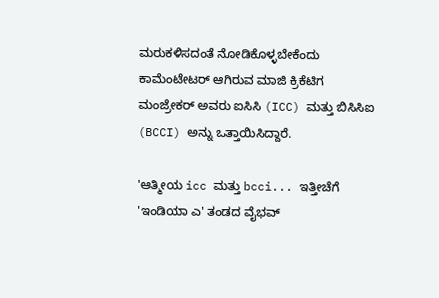ಮರುಕಳಿಸದಂತೆ ನೋಡಿಕೊಳ್ಳಬೇಕೆಂದು ಕಾಮೆಂಟೇಟರ್ ಆಗಿರುವ ಮಾಜಿ ಕ್ರಿಕೆಟಿಗ ಮಂಜ್ರೇಕರ್ ಅವರು ಐಸಿಸಿ (ICC) ಮತ್ತು ಬಿಸಿಸಿಐ (BCCI) ಅನ್ನು ಒತ್ತಾಯಿಸಿದ್ದಾರೆ.

'ಆತ್ಮೀಯ icc ಮತ್ತು bcci... ಇತ್ತೀಚೆಗೆ 'ಇಂಡಿಯಾ ಎ' ತಂಡದ ವೈಭವ್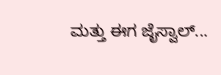ಮತ್ತು ಈಗ ಜೈಸ್ವಾಲ್...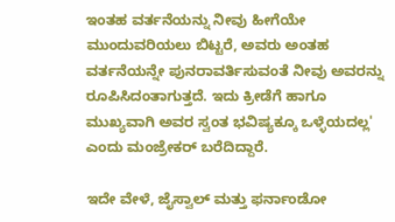ಇಂತಹ ವರ್ತನೆಯನ್ನು ನೀವು ಹೀಗೆಯೇ ಮುಂದುವರಿಯಲು ಬಿಟ್ಟರೆ, ಅವರು ಅಂತಹ ವರ್ತನೆಯನ್ನೇ ಪುನರಾವರ್ತಿಸುವಂತೆ ನೀವು ಅವರನ್ನು ರೂಪಿಸಿದಂತಾಗುತ್ತದೆ. ಇದು ಕ್ರೀಡೆಗೆ ಹಾಗೂ ಮುಖ್ಯವಾಗಿ ಅವರ ಸ್ವಂತ ಭವಿಷ್ಯಕ್ಕೂ ಒಳ್ಳೆಯದಲ್ಲ' ಎಂದು ಮಂಜ್ರೇಕರ್ ಬರೆದಿದ್ದಾರೆ.

ಇದೇ ವೇಳೆ, ಜೈಸ್ವಾಲ್ ಮತ್ತು ಫರ್ನಾಂಡೋ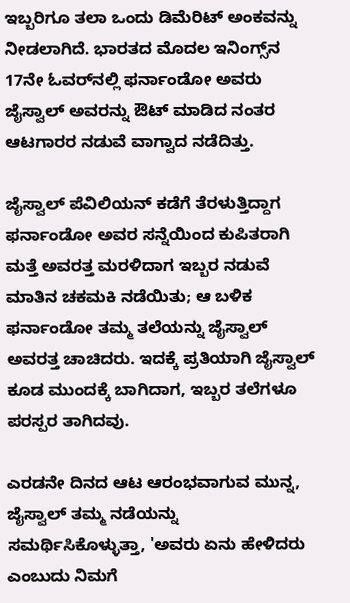ಇಬ್ಬರಿಗೂ ತಲಾ ಒಂದು ಡಿಮೆರಿಟ್ ಅಂಕವನ್ನು ನೀಡಲಾಗಿದೆ. ಭಾರತದ ಮೊದಲ ಇನಿಂಗ್ಸ್‌ನ 17ನೇ ಓವರ್‌ನಲ್ಲಿ ಫರ್ನಾಂಡೋ ಅವರು ಜೈಸ್ವಾಲ್ ಅವರನ್ನು ಔಟ್ ಮಾಡಿದ ನಂತರ ಆಟಗಾರರ ನಡುವೆ ವಾಗ್ವಾದ ನಡೆದಿತ್ತು.

ಜೈಸ್ವಾಲ್ ಪೆವಿಲಿಯನ್ ಕಡೆಗೆ ತೆರಳುತ್ತಿದ್ದಾಗ ಫರ್ನಾಂಡೋ ಅವರ ಸನ್ನೆಯಿಂದ ಕುಪಿತರಾಗಿ ಮತ್ತೆ ಅವರತ್ತ ಮರಳಿದಾಗ ಇಬ್ಬರ ನಡುವೆ ಮಾತಿನ ಚಕಮಕಿ ನಡೆಯಿತು; ಆ ಬಳಿಕ ಫರ್ನಾಂಡೋ ತಮ್ಮ ತಲೆಯನ್ನು ಜೈಸ್ವಾಲ್ ಅವರತ್ತ ಚಾಚಿದರು. ಇದಕ್ಕೆ ಪ್ರತಿಯಾಗಿ ಜೈಸ್ವಾಲ್ ಕೂಡ ಮುಂದಕ್ಕೆ ಬಾಗಿದಾಗ, ಇಬ್ಬರ ತಲೆಗಳೂ ಪರಸ್ಪರ ತಾಗಿದವು.

ಎರಡನೇ ದಿನದ ಆಟ ಆರಂಭವಾಗುವ ಮುನ್ನ, ಜೈಸ್ವಾಲ್ ತಮ್ಮ ನಡೆಯನ್ನು ಸಮರ್ಥಿಸಿಕೊಳ್ಳುತ್ತಾ, 'ಅವರು ಏನು ಹೇಳಿದರು ಎಂಬುದು ನಿಮಗೆ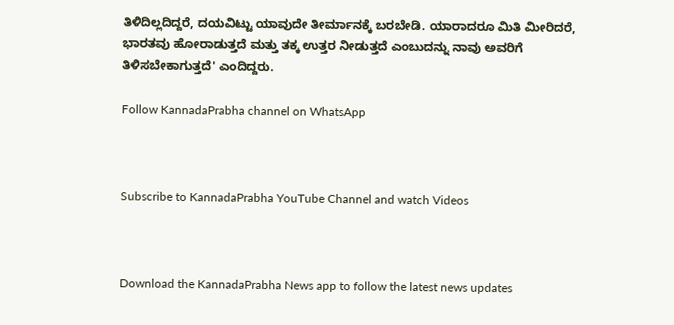ತಿಳಿದಿಲ್ಲದಿದ್ದರೆ, ದಯವಿಟ್ಟು ಯಾವುದೇ ತೀರ್ಮಾನಕ್ಕೆ ಬರಬೇಡಿ. ಯಾರಾದರೂ ಮಿತಿ ಮೀರಿದರೆ, ಭಾರತವು ಹೋರಾಡುತ್ತದೆ ಮತ್ತು ತಕ್ಕ ಉತ್ತರ ನೀಡುತ್ತದೆ ಎಂಬುದನ್ನು ನಾವು ಅವರಿಗೆ ತಿಳಿಸಬೇಕಾಗುತ್ತದೆ' ಎಂದಿದ್ದರು.

Follow KannadaPrabha channel on WhatsApp



Subscribe to KannadaPrabha YouTube Channel and watch Videos



Download the KannadaPrabha News app to follow the latest news updates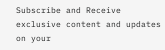Subscribe and Receive exclusive content and updates on your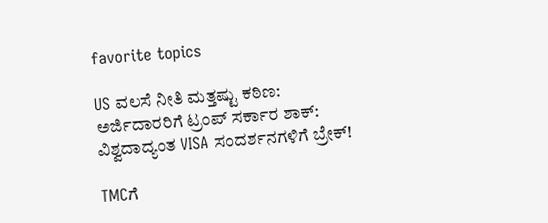favorite topics

US ವಲಸೆ ನೀತಿ ಮತ್ತಷ್ಟು ಕಠಿಣ: ಅರ್ಜಿದಾರರಿಗೆ ಟ್ರಂಪ್‌ ಸರ್ಕಾರ ಶಾಕ್‌: ವಿಶ್ವದಾದ್ಯಂತ VISA ಸಂದರ್ಶನಗಳಿಗೆ ಬ್ರೇಕ್‌!

TMCಗೆ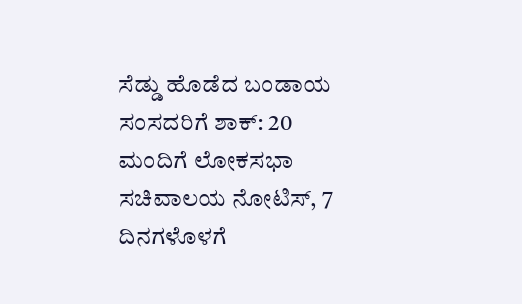ಸೆಡ್ಡು ಹೊಡೆದ ಬಂಡಾಯ ಸಂಸದರಿಗೆ ಶಾಕ್‌: 20 ಮಂದಿಗೆ ಲೋಕಸಭಾ ಸಚಿವಾಲಯ ನೋಟಿಸ್‌, 7 ದಿನಗಳೊಳಗೆ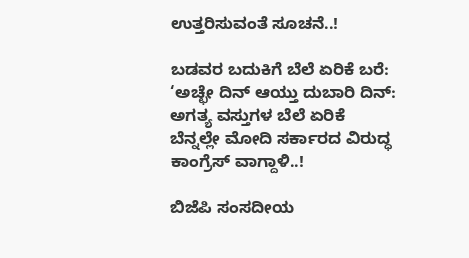ಉತ್ತರಿಸುವಂತೆ ಸೂಚನೆ..!

ಬಡವರ ಬದುಕಿಗೆ ಬೆಲೆ ಏರಿಕೆ ಬರೆ: ‘ಅಚ್ಛೇ ದಿನ್ ಆಯ್ತು ದುಬಾರಿ ದಿನ್: ಅಗತ್ಯ ವಸ್ತುಗಳ ಬೆಲೆ ಏರಿಕೆ ಬೆನ್ನಲ್ಲೇ ಮೋದಿ ಸರ್ಕಾರದ ವಿರುದ್ಧ ಕಾಂಗ್ರೆಸ್ ವಾಗ್ದಾಳಿ..!

ಬಿಜೆಪಿ ಸಂಸದೀಯ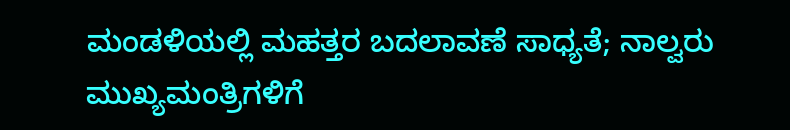ಮಂಡಳಿಯಲ್ಲಿ ಮಹತ್ತರ ಬದಲಾವಣೆ ಸಾಧ್ಯತೆ; ನಾಲ್ವರು ಮುಖ್ಯಮಂತ್ರಿಗಳಿಗೆ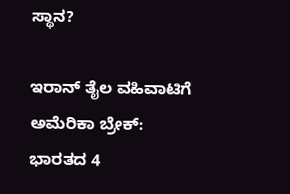ಸ್ಥಾನ?

ಇರಾನ್‌ ತೈಲ ವಹಿವಾಟಿಗೆ ಅಮೆರಿಕಾ ಬ್ರೇಕ್: ಭಾರತದ 4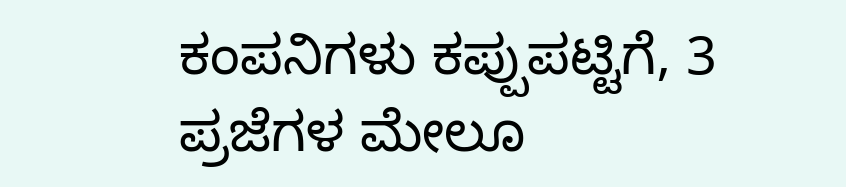ಕಂಪನಿಗಳು ಕಪ್ಪುಪಟ್ಟಿಗೆ, 3 ಪ್ರಜೆಗಳ ಮೇಲೂ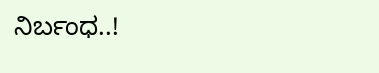ನಿರ್ಬಂಧ..!